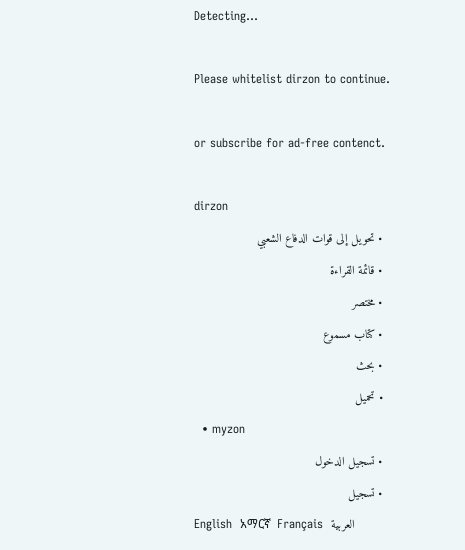Detecting...

Please whitelist dirzon to continue.

or subscribe for ad-free contenct.

dirzon
  • تحويل إلى قوات الدفاع الشعبي
  • قائمة القراءة
  • مختصر
  • كتاب مسموع
  • بحث
  • تحميل
  • myzon
  • تسجيل الدخول
  • تسجيل
English  አማርኛ  Français  العربية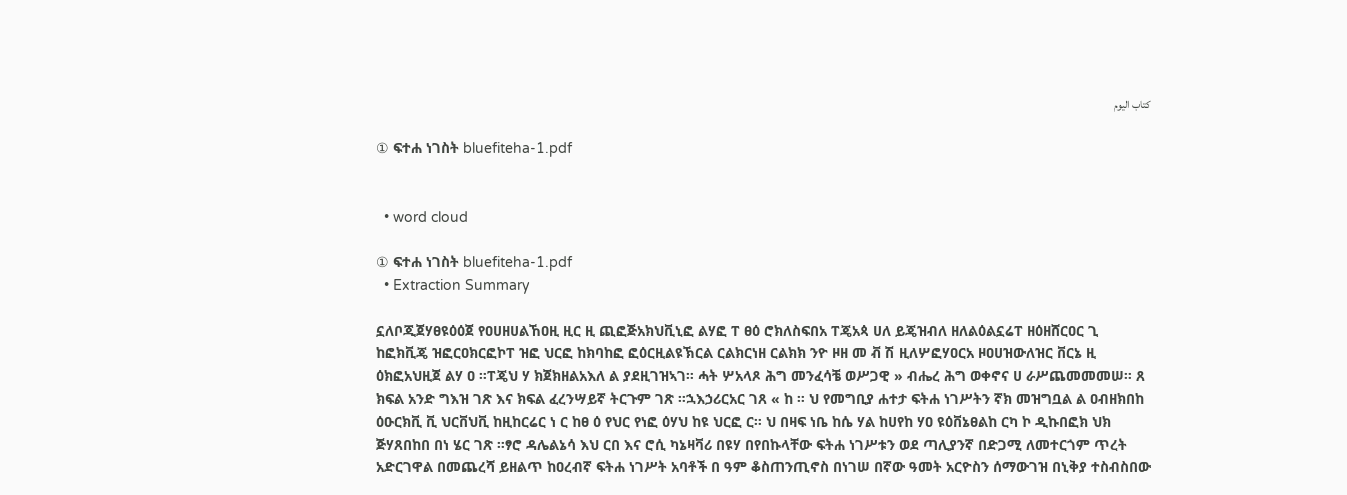كتاب اليوم

① ፍተሐ ነገስት bluefiteha-1.pdf


  • word cloud

① ፍተሐ ነገስት bluefiteha-1.pdf
  • Extraction Summary

ኗለቦጂጀሃፀዩዕዕጀ የዐሀዘሀልኸዐዚ ዚር ዚ ጪፎጅአክህቪኒፎ ልሃፎ ፐ ፀዕ ሮክለስፍበአ ፐጄአጳ ሀለ ይጄዝብለ ዘለልዕልኗሬፐ ዘዕዘሸርዐር ጊ ከፎክቪጄ ዝፎርዐክርፎኮፐ ዝፎ ህርፎ ከክባከፎ ፎዕርዚልዩኽርል ርልክርነዘ ርልክክ ንዮ ዞዘ መ ቭ ሽ ዚለሦፎሃዐርአ ዞዐሀዝውለዝር ቨርኔ ዚ ዕክፎአህዚጀ ልሃ ዐ ።ፐጄህ ሃ ክጀክዘልአእለ ል ያደዚገዝኣገ። ሓት ሦአላጾ ሕግ መንፈሳቼ ወሥጋዊ » ብሔረ ሕግ ወቀኖና ሀ ራሥጨመመመሠ። ጸ ክፍል አንድ ግእዝ ገጽ እና ክፍል ፈረንሣይኛ ትርጉም ገጽ ።ኋእኃሪርአር ገጸ « ከ ። ህ የመግቢያ ሐተታ ፍትሐ ነገሥትን ኛክ መዝግቧል ል ዐብዘክበከ ዕዑርክቪ ቪ ህርቨህቪ ከዚከርሬር ነ ር ከፀ ዕ የህር የነፎ ዕሃህ ከዩ ህርፎ ር። ህ በዛፍ ነቤ ከሴ ሃል ከሀየከ ሃዐ ዩዕቨኔፀልከ ርካ ኮ ዲኩበፎክ ህክ ጅሃጸበከበ በነ ሄር ገጽ ።ፃሮ ዳሌልኔሳ እህ ርበ እና ሮሲ ካኔዛቫሪ በዩሃ በየበኩላቸው ፍትሐ ነገሥቱን ወደ ጣሊያንኛ በድጋሚ ለመተርጎም ጥረት አድርገዋል በመጨረሻ ይዘልጥ ከዐረብኛ ፍትሐ ነገሥት አባቶች በ ዓም ቆስጠንጢኖስ በነገሠ በኛው ዓመት አርዮስን ሰማውገዝ በኒቅያ ተስብስበው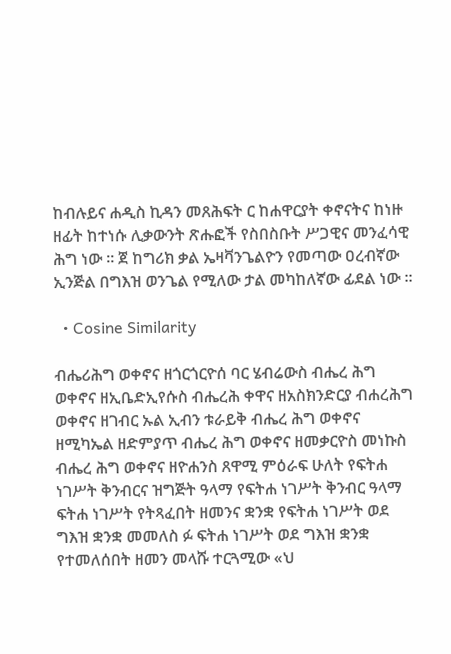ከብሉይና ሐዲስ ኪዳን መጸሕፍት ር ከሐዋርያት ቀኖናትና ከነዙ ዘፊት ከተነሱ ሊቃውንት ጽሑፎች የስበስቡት ሥጋዊና መንፈሳዊ ሕግ ነው ። ጀ ከግሪክ ቃል ኤዛቫንጌልዮን የመጣው ዐረብኛው ኢንጅል በግእዝ ወንጌል የሚለው ታል መካከለኛው ፊደል ነው ።

  • Cosine Similarity

ብሔሪሕግ ወቀኖና ዘጎርጎርዮሰ ባር ሄብሬውስ ብሔረ ሕግ ወቀኖና ዘኢቤድኢየሱስ ብሔረሕ ቀዋና ዘአስክንድርያ ብሐረሕግ ወቀኖና ዘገብር ኡል ኢብን ቱራይቅ ብሔረ ሕግ ወቀኖና ዘሚካኤል ዘድምያጥ ብሔረ ሕግ ወቀኖና ዘመቃርዮስ መነኩስ ብሔረ ሕግ ወቀኖና ዘዮሐንስ ጸዋሚ ምዕራፍ ሁለት የፍትሐ ነገሥት ቅንብርና ዝግጅት ዓላማ የፍትሐ ነገሥት ቅንብር ዓላማ ፍትሐ ነገሥት የትጻፈበት ዘመንና ቋንቋ የፍትሐ ነገሥት ወደ ግእዝ ቋንቋ መመለስ ፉ ፍትሐ ነገሥት ወደ ግእዝ ቋንቋ የተመለሰበት ዘመን መላሹ ተርጓሚው «ህ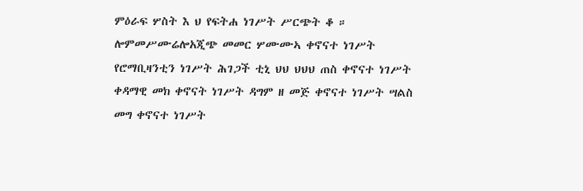ምዕራፍ ሦስት እ ህ የፍትሐ ነገሥት ሥርጭት ቆ ። ሎምመሥሙሬሎአጂጭ መመር ሦሙሙኣ ቀኖናተ ነገሥት የሮማቢዛንቲን ነገሥት ሕገጋች ቲኒ ህህ ህህህ ጠስ ቀኖናተ ነገሥት ቀዳማዊ መክ ቀኖናት ነገሥት ዳግም ዘ መጅ ቀኖናተ ነገሥት ሣልስ መግ ቀኖናተ ነገሥት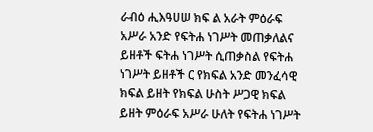ራብዕ ሒእዓሀሠ ክፍ ል አራት ምዕራፍ አሥራ አንድ የፍትሐ ነገሥት መጠቃለልና ይዘቶች ፍትሐ ነገሥት ሲጠቃስል የፍትሐ ነገሥት ይዘቶች ር የክፍል አንድ መንፈሳዊ ክፍል ይዘት የክፍል ሁስት ሥጋዊ ክፍል ይዘት ምዕራፍ አሥራ ሁለት የፍትሐ ነገሥት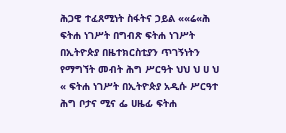ሕጋዊ ተፈጸሚነት ስፋትና ኃይል ««ሬ«ሕ ፍትሐ ነገሥት በግብጽ ፍትሐ ነገሥት በኢትዮጵያ በዜተክርስቲያን ጥገኝነትን የማግኘት መብት ሕግ ሥርዓት ህህ ህ ሀ ህ « ፍትሐ ነገሥት በኢትዮጵያ አዲሱ ሥርዓተ ሕግ ቦታና ሚና ፌ ሀዜፊ ፍትሐ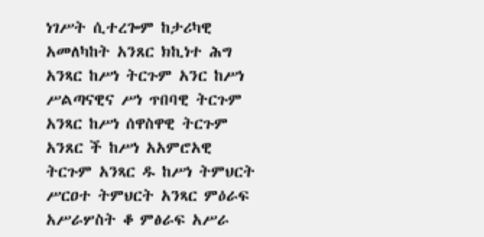ነገሥት ሲተረጐም ከታሪካዊ አመለካከት አንጸር ክኪነተ ሕግ አንጻር ከሥነ ትርጉም አንር ከሥነ ሥልጣናዊና ሥነ ጥበባዊ ትርጉም አንጻር ከሥነ ሰዋስዋዊ ትርጉም አንጸር ች ከሥነ አአምሮአዊ ትርጉም አንጻር ዱ ከሥነ ትምህርት ሥርዐተ ትምህርት አንጻር ምዕራፍ አሥራሦስት ቆ ምፅራፍ አሥራ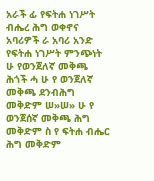አራች ፊ የፍትሐ ነገሥት ብሔረ ሕግ ወቀኖና አባሪዎች ራ አባሪ አንድ የፍትሐ ነገሥት ምንጭነት ሁ የወንጀለኛ መቅጫ ሕጎች ሓ ሁ የ ወንጀለኛ መቅጫ ደንብሕግ መቅድም ሠ»ሠ» ሁ የ ወንጀሰኛ መቅጫ ሕግ መቅድም ስ የ ፍትሐ ብሔር ሕግ መቅድም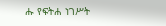ሑ የፍትሐ ነገሥት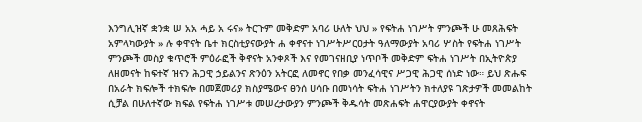እንግሊዝኛ ቋንቋ ሠ አአ ሓይ አ ሩና» ትርጉም መቅድም አባሪ ሁለት ህህ » የፍትሐ ነገሥት ምንጮች ሁ መጸሕፍት አምላካውያት » ሉ ቀዋናት ቤተ ክርስቲያናውያት ሐ ቀኖናተ ነገሥትሥርዐታት ዓለማውያት አባሪ ሦስት የፍትሐ ነገሥት ምንጮች መስያ ቁጥሮች ምዕራፎች ቅኖናት አንቀጾች እና የመገናዘቢያ ነጥቦች መቅድም ፍትሐ ነገሥት በኢትዮጵያ ለዘመናት ከፍተኛ ዝናን ሕጋዊ ኃይልንና ጽንዕን አትርፎ ለመኖር የበቃ መንፈሳዊና ሥጋዊ ሕጋዊ ሰነድ ነው። ይህ ጽሑፍ በአራት ክፍሎች ተክፍሎ በመጀመሪያ ክስያሜውና ፀንሰ ሀሳቡ በመነሳት ፍትሐ ነገሥትን ክተለያዩ ገጽታዎች መመልከት ሲቻል በሁለተኛው ክፍል የፍትሐ ነገሥቱ መሠረታውያን ምንጮች ቅዱሳት መጽሐፍት ሐዋርያውያት ቀኖናት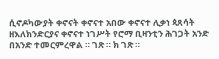ሲኖዶካውያት ቀኖናት ቀኖናተ አበው ቀኖናተ ሊቃነ ጳጸሳት ዘእለክንድርያና ቀኖናተ ነገሥት የሮማ ቢዛንቲን ሕገጋት አንድ በአንድ ተመርምረዋል ። ገጽ ። ክ ገጽ ።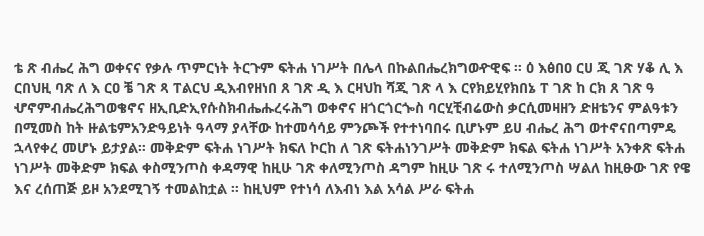ቴ ጽ ብሔረ ሕግ ወቀናና የቃሉ ጥምርነት ትርጉም ፍትሐ ነገሥት በሌላ በኩልበሔረክግወዯዊፍ ። ዕ እፅበዐ ርሀ ጂ ገጽ ሃቆ ሊ እ ርበህዚ ባጽ ለ እ ርዐ ቼ ገጽ ጻ ፐልርህ ዲእብየዘነበ ጸ ገጽ ዲ እ ርዛህከ ሻጂ ገጽ ላ እ ርየክይሂየክበኔ ፐ ገጽ ከ ርክ ጸ ገጽ ዓ ሇኖምብሔረሕግወቄኖና ዘኢቢድኢየሱስክብሔሑረሩሕግ ወቀኖና ዘጎርጎርጐስ ባርሂቺብሬውስ ቃርሲመዛዘን ድዘቴንና ምልዓቱን በሚመስ ከት ዙልቴምአንድዓይነት ዓላማ ያላቸው ከተመሳሳይ ምንጮች የተተነባበሩ ቢሆኑም ይሀ ብሔረ ሕግ ወተኖናበጣምዴ ኋላየቀረ መሆኑ ይታያል። መቅድም ፍትሐ ነገሥት ክፍለ ኮርከ ለ ገጽ ፍትሐነንገሥት መቅድም ክፍል ፍትሐ ነገሥት አንቀጽ ፍትሐ ነገሥት መቅድም ክፍል ቀስሚንጦስ ቀዳማዊ ከዚሁ ገጽ ቀለሚንጦስ ዳግም ከዚሁ ገጽ ሩ ተለሚንጦስ ሣልለ ከዚፁው ገጽ የዌ እና ረሰጠጅ ይዞ አንደሚገኝ ተመልከቷል ። ከዚህም የተነሳ ለእብነ እል አሳል ሥራ ፍትሐ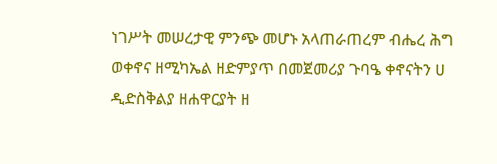ነገሥት መሠረታዊ ምንጭ መሆኑ አላጠራጠረም ብሔረ ሕግ ወቀኖና ዘሚካኤል ዘድምያጥ በመጀመሪያ ጉባዔ ቀኖናትን ሀ ዲድስቅልያ ዘሐዋርያት ዘ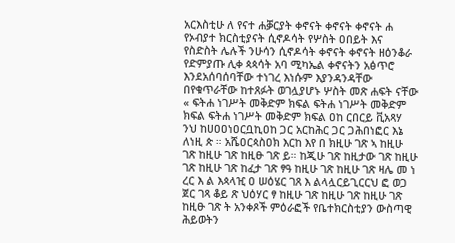አርእስቲሁ ለ የናተ ሐቓርያት ቀኖናት ቀኖናት ቀኖናት ሐ የኦብያተ ክርስቲያናት ሲኖዶሳት የሦስት ዐበይት እና የስድስት ሌሉች ንሁሳን ሲኖዶሳት ቀኖናት ቀኖናት ዘዕንቆራ የድምያጡ ሊቀ ጳጳሳት አባ ሚካኤል ቀኖናትን አፅጥሮ እንደአሰባሰባቸው ተነገረ እነሱም እያንዳንዳቸው በየቁጥራቸው ከተጸፉት ወገሏያሆኑ ሦስት መጽ ሐፍት ናቸው « ፍትሐ ነገሥት መቅድም ክፍል ፍትሐ ነገሥት መቅድም ክፍል ፍትሐ ነገሥት መቅድም ክፍል ዐከ ርበርይ ቪአጻሃ ንህ ከሀዐዐነዐርቧኪዐከ ጋር አርከሕር ጋር ጋሕበነፎር እኔ ለነዚ ጵ ። አሼዐርጳስዐክ እርከ እየ በ ክዚሁ ገጽ ኣ ከዚሁ ገጽ ከዚሁ ገጽ ከዚፁ ገጽ ይ። ከጂሁ ገጽ ከዚታው ገጽ ከዚሁ ገጽ ከዚሁ ገጽ ከፈታ ገጽ ፃዓ ከዚሁ ገጽ ከዚሁ ገጽ ዛሌ መ ነ ረር እ ል እጳላዢ ዐ ሠዕሄር ገጸ እ ልላሏርይጊርርህ ፎ ወጋ ጀር ገጻ ቆይ ጽ ህዕሃር ፃ ከዚሁ ገጽ ከዚሁ ገጽ ከዚሁ ገጽ ከዚፁ ገጽ ት አንቀጾች ምዕራፎች የቤተክርስቲያን ውስጣዊ ሕይወትን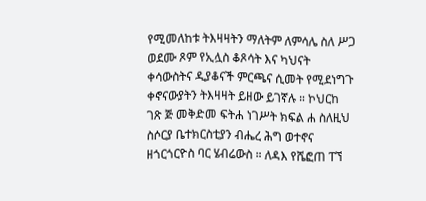የሚመለከቱ ትእዛዛትን ማለትም ለምሳሌ ስለ ሥጋ ወደሙ ጾም የኢሏስ ቆጾሳት እና ካህናት ቀሳውስትና ዲያቆናች ምርጫና ሲመት የሚደነግጉ ቀኖናውያትን ትእዛዛት ይዘው ይገኛሉ ። ኮህርከ ገጽ ጅ መቅድመ ፍትሐ ነገሥት ክፍል ሐ ስለዚህ ስሶርያ ቤተክርስቲያን ብሔረ ሕግ ወተኖና ዘጎርጎርዮስ ባር ሄብሬውስ ። ለዳእ የሼፎጠ ፐኘ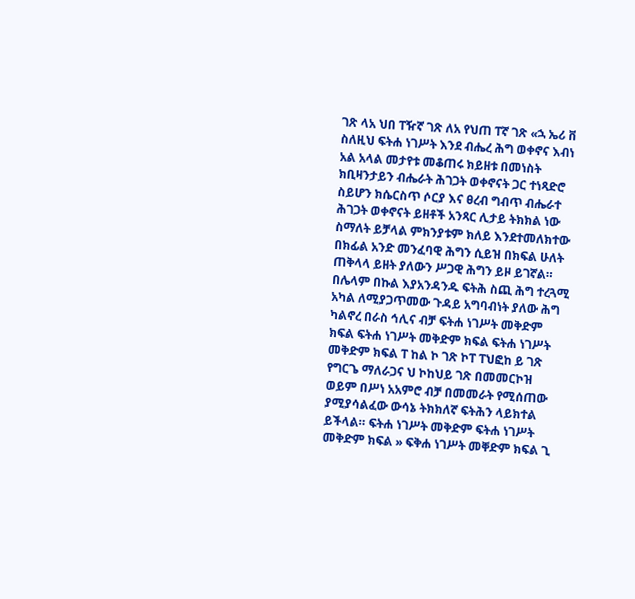ገጽ ላአ ህበ ፐዥኛ ገጽ ለአ የህጠ ፐኛ ገጽ «ኋ ኤሪ ቨ ስለዚህ ፍትሐ ነገሥት እንደ ብሔረ ሕግ ወቀኖና እብነ አል አላል መታየቱ መቆጠሩ ክይዘቱ በመነስት ክቢዛንታይን ብሔራት ሕገጋት ወቀኖናት ጋር ተነጻድሮ ስይሆን ክሴርስጥ ሶርያ እና ፀረብ ግብጥ ብሔራተ ሕገጋት ወቀኖናት ይዘቶች አንጻር ሊታይ ትክክል ነው ስማለት ይቻላል ምክንያቱም ክለይ እንደተመለክተው በክፊል አንድ መንፈባዊ ሕግን ሲይዝ በክፍል ሁለት ጠቅላላ ይዘት ያለውን ሥጋዊ ሕግን ይዞ ይገኛል። በሌላም በኩል እያአንዳንዱ ፍትሕ ስጪ ሕግ ተረጓሚ አካል ለሚያጋጥመው ጉዳይ አግባብነት ያለው ሕግ ካልኖረ በራስ ኅሊና ብቻ ፍትሐ ነገሥት መቅድም ክፍል ፍትሐ ነገሥት መቅድም ክፍል ፍትሐ ነገሥት መቅድም ክፍል ፐ ከል ኮ ገጽ ኮፐ ፐህፎከ ይ ገጽ የግርጌ ማለራጋና ህ ኮከህይ ገጽ በመመርኮዝ ወይም በሥነ አአምሮ ብቻ በመመራት የሚሰጠው ያሚያሳልፈው ውሳኔ ትክክለኛ ፍትሕን ላይክተል ይችላል። ፍትሐ ነገሥት መቅድም ፍትሐ ነገሥት መቅድም ክፍል » ፍቅሐ ነገሥት መቐድም ክፍል ጊ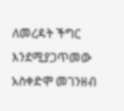ለመረዳት ችግር እንደሚያጋጥመው አስቀድሞ መገንዘብ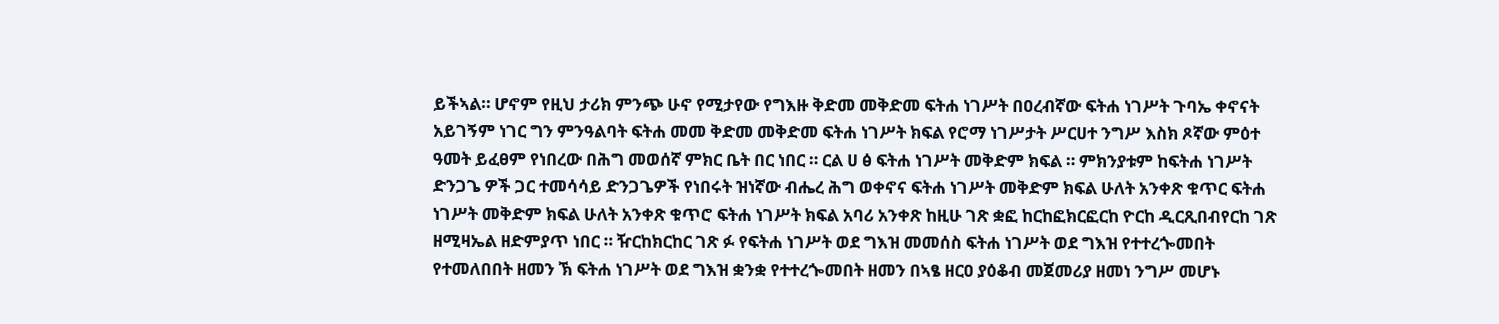ይችኣል። ሆኖም የዚህ ታሪክ ምንጭ ሁኖ የሚታየው የግእዙ ቅድመ መቅድመ ፍትሐ ነገሥት በዐረብኛው ፍትሐ ነገሥት ጉባኤ ቀኖናት አይገኝም ነገር ግን ምንዓልባት ፍትሐ መመ ቅድመ መቅድመ ፍትሐ ነገሥት ክፍል የሮማ ነገሥታት ሥርሀተ ንግሥ እስክ ጾኛው ምዕተ ዓመት ይፈፀም የነበረው በሕግ መወሰኛ ምክር ቤት በር ነበር ። ርል ሀ ፅ ፍትሐ ነገሥት መቅድም ክፍል ። ምክንያቱም ከፍትሐ ነገሥት ድንጋጌ ዎች ጋር ተመሳሳይ ድንጋጌዎች የነበሩት ዝነኛው ብሔረ ሕግ ወቀኖና ፍትሐ ነገሥት መቅድም ክፍል ሁለት አንቀጽ ቁጥር ፍትሐ ነገሥት መቅድም ክፍል ሁለት አንቀጽ ቁጥሮ ፍትሐ ነገሥት ክፍል አባሪ አንቀጽ ከዚሁ ገጽ ቋፎ ከርከፎክርፎርከ ዮርከ ዲርጺበብየርከ ገጽ ዘሚዛኤል ዘድምያጥ ነበር ። ዥርከክርከር ገጽ ፉ የፍትሐ ነገሥት ወደ ግእዝ መመሰስ ፍትሐ ነገሥት ወደ ግእዝ የተተረጐመበት የተመለበበት ዘመን ኽ ፍትሐ ነገሥት ወደ ግእዝ ቋንቋ የተተረጐመበት ዘመን በኣፄ ዘርዐ ያዕቆብ መጀመሪያ ዘመነ ንግሥ መሆኑ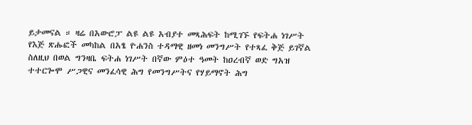ይታመናል ። ዛሬ በአውሮፓ ልዩ ልዩ አብያተ መጻሕፍት ከሚገኙ የፍትሐ ነገሥት የእጅ ጽሑፎች መካከል በአፄ ዮሐንስ ተዳማዊ ዘመነ መንግሥት የተጻፈ ቅጅ ይገኛል ስለዚህ በወል ግንዛቤ ፍትሐ ነገሥት በኛው ምዕተ ዓመት ከዐረብኛ ወድ ግአዝ ተተርጐሞ ሥጋዊና መንፈሳዊ ሕግ የመንግሥትና የሃይማኖት ሕግ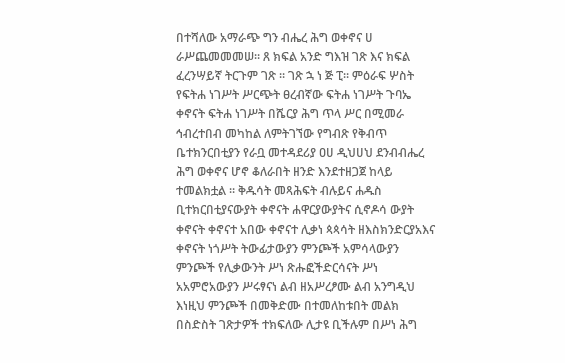በተሻለው አማራጭ ግን ብሔረ ሕግ ወቀኖና ሀ ራሥጨመመመሠ። ጸ ክፍል አንድ ግእዝ ገጽ እና ክፍል ፈረንሣይኛ ትርጉም ገጽ ። ገጽ ኋ ነ ጅ ፒ። ምዕራፍ ሦስት የፍትሐ ነገሥት ሥርጭት ፀረብኛው ፍትሐ ነገሥት ጉባኤ ቀኖናት ፍትሐ ነገሥት በሼርያ ሕግ ጥላ ሥር በሚመራ ኅብረተበብ መካከል ለምትገኘው የግብጽ የቅብጥ ቤተክንርበቲያን የራቧ መተዳደሪያ ዐሀ ዲህሀህ ደንብብሔረ ሕግ ወቀኖና ሆኖ ቆለራበት ዘንድ እንደተዘጋጀ ከላይ ተመልክቷል ። ቅዱሳት መጻሕፍት ብሉይና ሐዱስ ቢተክርበቲያናውያት ቀኖናት ሐዋርያውያትና ሲኖዶሳ ውያት ቀኖናት ቀኖናተ አበው ቀኖናተ ሊቃነ ጳጳሳት ዘእስክንድርያአእና ቀኖናት ነጎሥት ትውፊታውያን ምንጮች አምሳላውያን ምንጮች የሊቃውንት ሥነ ጽሑፎችድርሳናት ሥነ አአምሮአውያን ሥሩፃናነ ልብ ዘአሥረፆሙ ልብ አንግዲህ እነዚህ ምንጮች በመቅድሙ በተመለከቱበት መልክ በስድስት ገጽታዎች ተክፍለው ሊታዩ ቢችሉም በሥነ ሕግ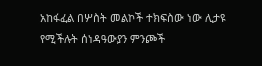አከፋፈል በሦስት መልኮች ተክፍስው ነው ሊታዩ የሚችሉት ሰነዳዓውያን ምንጮች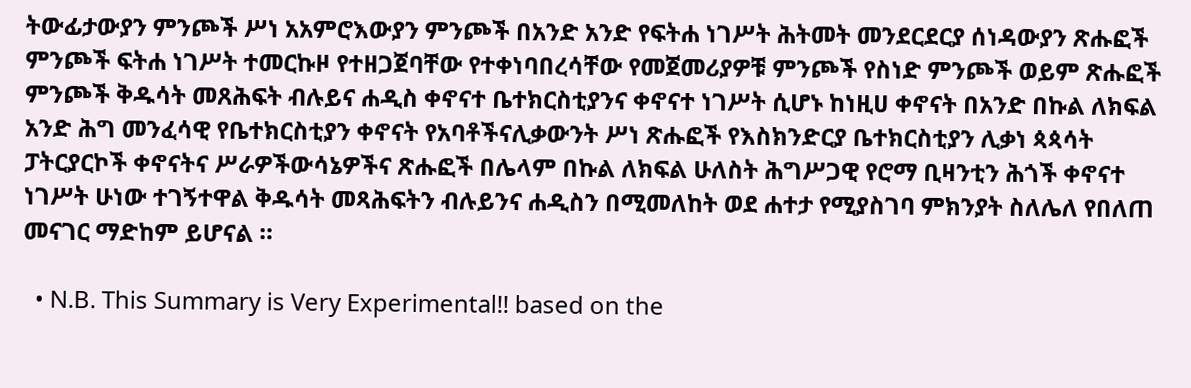ትውፊታውያን ምንጮች ሥነ አአምሮእውያን ምንጮች በአንድ አንድ የፍትሐ ነገሥት ሕትመት መንደርደርያ ሰነዳውያን ጽሑፎች ምንጮች ፍትሐ ነገሥት ተመርኩዞ የተዘጋጀባቸው የተቀነባበረሳቸው የመጀመሪያዎቹ ምንጮች የስነድ ምንጮች ወይም ጽሑፎች ምንጮች ቅዱሳት መጸሕፍት ብሉይና ሐዲስ ቀኖናተ ቤተክርስቲያንና ቀኖናተ ነገሥት ሲሆኑ ከነዚሀ ቀኖናት በአንድ በኩል ለክፍል አንድ ሕግ መንፈሳዊ የቤተክርስቲያን ቀኖናት የአባቶችናሊቃውንት ሥነ ጽሑፎች የእስክንድርያ ቤተክርስቲያን ሊቃነ ጳጳሳት ፓትርያርኮች ቀኖናትና ሥራዎችውሳኔዎችና ጽሑፎች በሌላም በኩል ለክፍል ሁለስት ሕግሥጋዊ የሮማ ቢዛንቲን ሕጎች ቀኖናተ ነገሥት ሁነው ተገኝተዋል ቅዱሳት መጻሕፍትን ብሉይንና ሐዲስን በሚመለከት ወደ ሐተታ የሚያስገባ ምክንያት ስለሌለ የበለጠ መናገር ማድከም ይሆናል ።

  • N.B. This Summary is Very Experimental!! based on the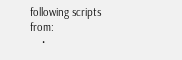following scripts from:
    •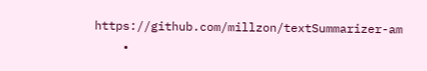https://github.com/millzon/textSummarizer-am
    •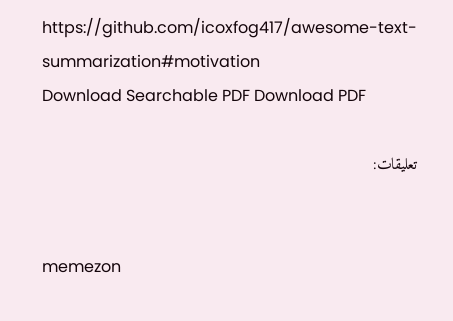https://github.com/icoxfog417/awesome-text-summarization#motivation
Download Searchable PDF Download PDF

تعليقات:


memezon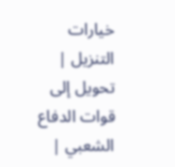خيارات التنزيل | تحويل إلى قوات الدفاع الشعبي |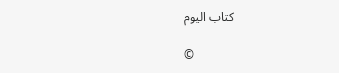كتاب اليوم

©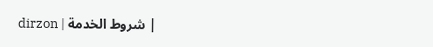dirzon | شروط الخدمة |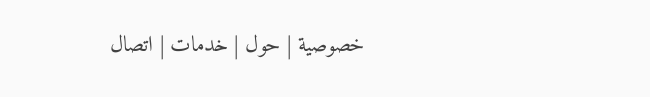خصوصية | حول | خدمات | اتصال